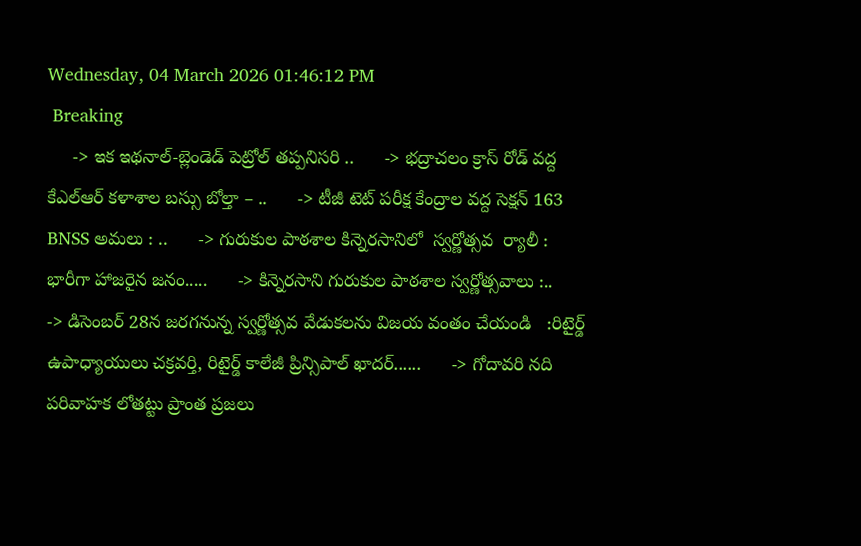Wednesday, 04 March 2026 01:46:12 PM
 Breaking
     -> ఇక ఇథనాల్-బ్లెండెడ్ పెట్రోల్ తప్పనిసరి ..      -> భద్రాచలం క్రాస్ రోడ్ వద్ద కేఎల్ఆర్ కళాశాల బస్సు బోల్తా – ..      -> టీజీ టెట్ పరీక్ష కేంద్రాల వద్ద సెక్షన్ 163 BNSS అమలు : ..      -> గురుకుల పాఠశాల కిన్నెరసానిలో  స్వర్ణోత్సవ  ర్యాలీ :        భారీగా హాజరైన జనం.....      -> కిన్నెరసాని గురుకుల పాఠశాల స్వర్ణోత్సవాలు :..      -> డిసెంబర్ 28న జరగనున్న స్వర్ణోత్సవ వేడుకలను విజయ వంతం చేయండి   :రిటైర్డ్ ఉపాధ్యాయులు చక్రవర్తి, రిటైర్డ్ కాలేజీ ప్రిన్సిపాల్ ఖాదర్......      -> గోదావరి నది పరివాహక లోతట్టు ప్రాంత ప్రజలు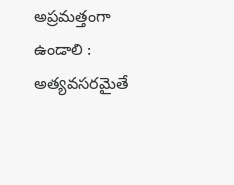అప్రమత్తంగా ఉండాలి : అత్యవసరమైతే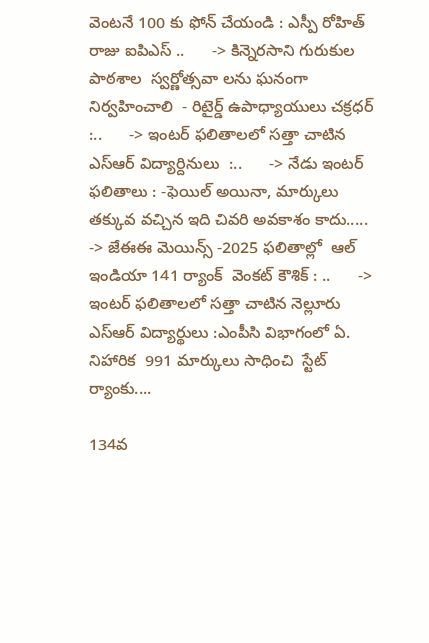వెంటనే 100 కు ఫోన్ చేయండి : ఎస్పీ రోహిత్ రాజు ఐపిఎస్ ..      -> కిన్నెరసాని గురుకుల పాఠశాల  స్వర్ణోత్సవా లను ఘనంగా నిర్వహించాలి  - రిటైర్డ్ ఉపాధ్యాయులు చక్రధర్  :..      -> ఇంటర్ ఫలితాలలో సత్తా చాటిన   ఎస్ఆర్ విద్యార్దినులు  :..      -> నేడు ఇంటర్ ఫలితాలు : -ఫెయిల్ అయినా, మార్కులు తక్కువ వచ్చిన ఇది చివరి అవకాశం కాదు.....      -> జేఈఈ మెయిన్స్ -2025 ఫలితాల్లో  ఆల్ ఇండియా 141 ర్యాంక్  వెంకట్ కౌశిక్ : ..      -> ఇంటర్ ఫలితాలలో సత్తా చాటిన నెల్లూరు ఎస్ఆర్ విద్యార్థులు :ఎంపీసి విభాగంలో ఏ. నిహారిక  991 మార్కులు సాధించి  స్టేట్ ర్యాంకు....

134వ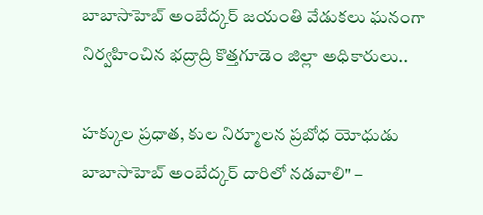బాబాసాహెబ్ అంబేద్కర్ జయంతి వేడుకలు ఘనంగా నిర్వహించిన భద్రాద్రి కొత్తగూడెం జిల్లా అధికారులు..

హక్కుల ప్రధాత, కుల నిర్మూలన ప్రబోధ యోధుడు బాబాసాహెబ్ అంబేద్కర్ దారిలో నడవాలి" –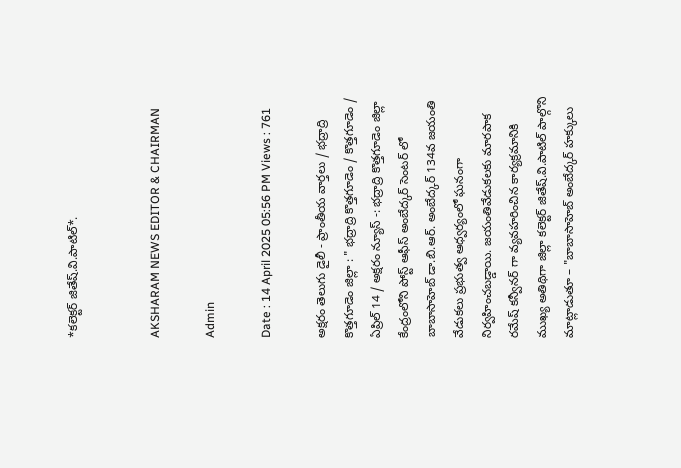*కలెక్టర్ జితేష్.వి.పాటిల్*.


AKSHARAM NEWS EDITOR & CHAIRMAN

Admin

Date : 14 April 2025 05:56 PM Views : 761

అక్షరం తెలుగు డైలీ - ప్రాంతీయ వార్తలు / భద్రాద్రి కొత్తగూడెం జిల్లా : " భద్రాద్రి కొత్తగూడెం / కొత్తగూడెం / ఏప్రిల్ 14 / అక్షరం న్యూస్ -: భద్రాద్రి కొత్తగూడెం జిల్లా కేంద్రంలోని పోస్ట్ ఆఫీస్ అంబేద్కర్ సెంటర్ లో బాబాసాహెబ్ డా.బి.ఆర్. అంబేద్కర్ 134వ జయంతి వేడుకలు ప్రభుత్వ ఆధ్వర్యంలో ఘనంగా నిర్వహించబడ్డాయి. జయంతివేడుకలకు మారపాక రమేష్ కన్వీనర్ గా వ్యవహరించిన కార్యక్రమానికి ముఖ్య అతిథిగా జిల్లా కలెక్టర్ జితేష్.వి.పాటిల్ పాల్గొని మాట్లాడుతూ – "బాబాసాహెబ్ అంబేద్కర్ హక్కులు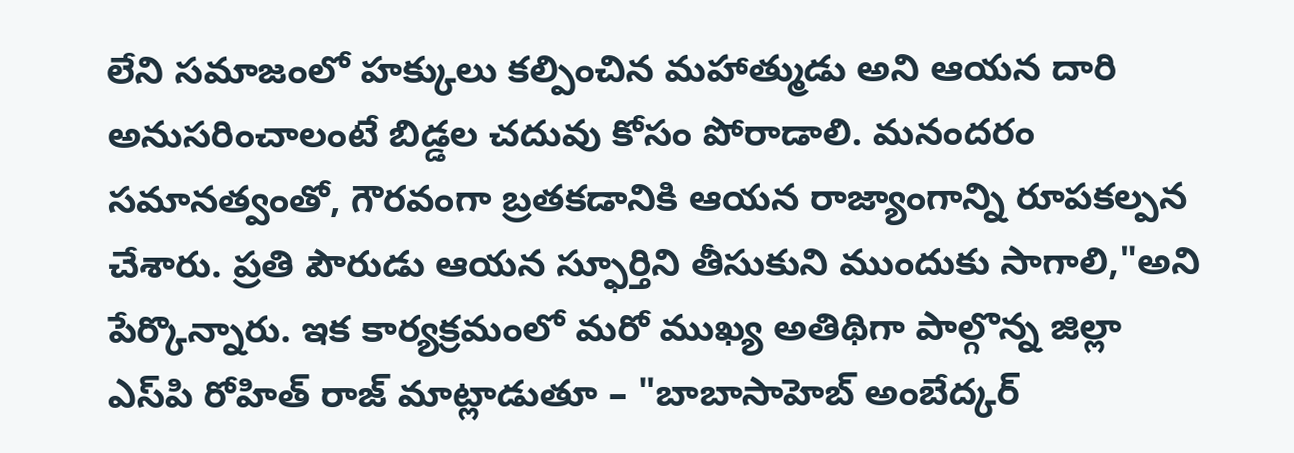లేని సమాజంలో హక్కులు కల్పించిన మహాత్ముడు అని ఆయన దారి అనుసరించాలంటే బిడ్డల చదువు కోసం పోరాడాలి. మనందరం సమానత్వంతో, గౌరవంగా బ్రతకడానికి ఆయన రాజ్యాంగాన్ని రూపకల్పన చేశారు. ప్రతి పౌరుడు ఆయన స్ఫూర్తిని తీసుకుని ముందుకు సాగాలి,"అని పేర్కొన్నారు. ఇక కార్యక్రమంలో మరో ముఖ్య అతిథిగా పాల్గొన్న జిల్లా ఎస్‌పి రోహిత్ రాజ్ మాట్లాడుతూ – "బాబాసాహెబ్ అంబేద్కర్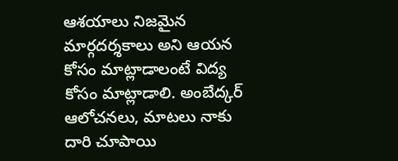ఆశయాలు నిజమైన మార్గదర్శకాలు అని ఆయన కోసం మాట్లాడాలంటే విద్య కోసం మాట్లాడాలి. అంబేద్కర్ ఆలోచనలు, మాటలు నాకు దారి చూపాయి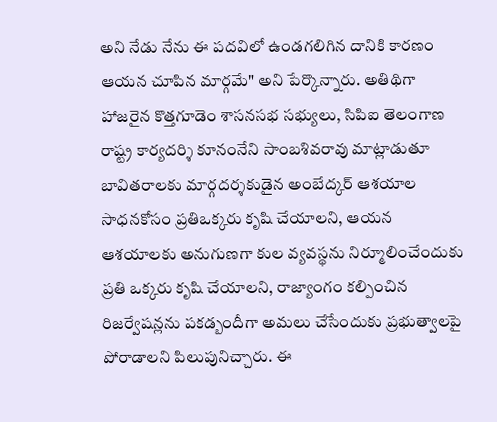అని నేడు నేను ఈ పదవిలో ఉండగలిగిన దానికి కారణం ఆయన చూపిన మార్గమే" అని పేర్కొన్నారు. అతిథిగా హాజరైన కొత్తగూడెం శాసనసభ సభ్యులు, సిపిఐ తెలంగాణ రాష్ట్ర కార్యదర్శి కూనంనేని సాంబశివరావు మాట్లాడుతూ బావితరాలకు మార్గదర్శకుడైన అంబేద్కర్ ఆశయాల సాధనకోసం ప్రతిఒక్కరు కృషి చేయాలని, ఆయన ఆశయాలకు అనుగుణగా కుల వ్యవస్థను నిర్మూలించేందుకు ప్రతి ఒక్కరు కృషి చేయాలని, రాజ్యాంగం కల్పించిన రిజర్వేషన్లను పకడ్బందీగా అమలు చేసేందుకు ప్రభుత్వాలపై పోరాడాలని పిలుపునిచ్చారు. ఈ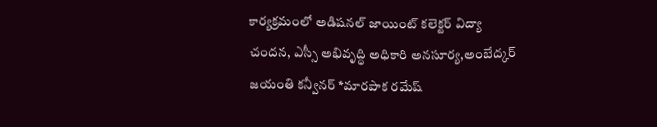కార్యక్రమంలో అడిషనల్ జాయింట్ కలెక్టర్ విద్యా చందన, ఎస్సీ అభివృద్ధి అధికారి అనసూర్య,అంబేద్కర్ జయంతి కన్వీనర్ *మారపాక రమేష్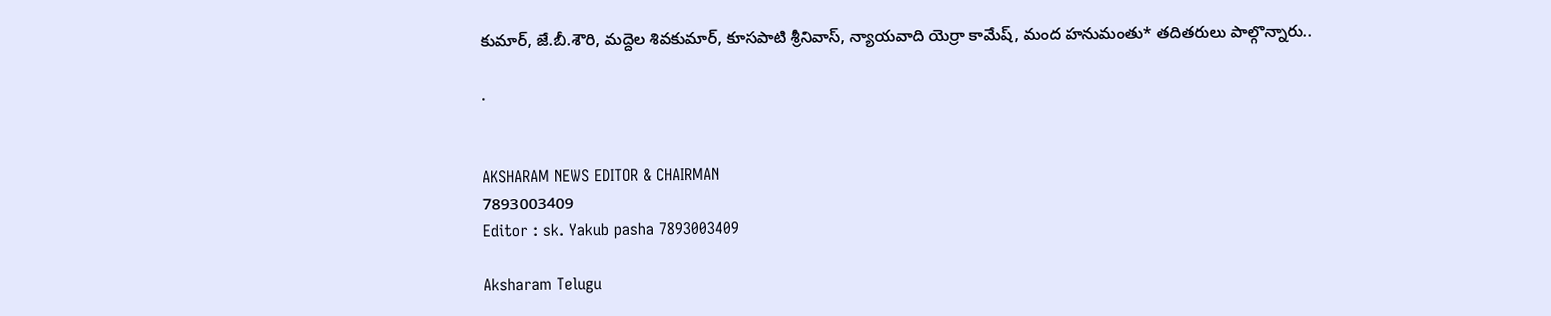కుమార్, జే.బీ.శౌరి, మద్దెల శివకుమార్, కూసపాటి శ్రీనివాస్, న్యాయవాది యెర్రా కామేష్, మంద హనుమంతు* తదితరులు పాల్గొన్నారు..

.


AKSHARAM NEWS EDITOR & CHAIRMAN
7893003409
Editor : sk. Yakub pasha 7893003409

Aksharam Telugu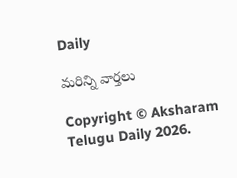Daily

మరిన్ని వార్తలు

Copyright © Aksharam Telugu Daily 2026.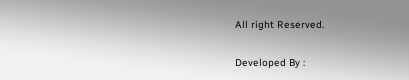All right Reserved.

Developed By :